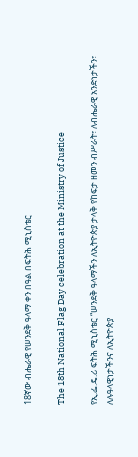18ኛው ብሔራዊ የሠንደቅ ዓላማ ቀን በዓል በፍትሕ ሚኒስቴር

The 18th National Flag Day celebration at the Ministry of Justice

የኢ.ፌ.ዴ.ሪ ፍትሕ ሚኒስቴር “ሠንደቅ ዓላማችን ለኢትዮጵያ ታላቅ የከፍታ ዘመን ብሥራት፣ ለብሔራዊ አንድነታችን፣ ለሉዓላዊነታችንና ለኢትዮጵያ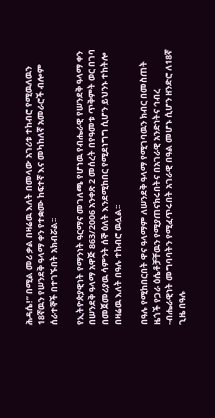ሕዳሴ!” በሚል መሪ ቃል በዛሬዉ እለት በመላው አገሪቱ ተከብሮ የሚዉለዉን 18ኛዉን የሠንደቅ ዓላማ ቀን የተቋሙ ከፍተኛ እና መካከለኛ አመራሮች ብሎም ሰራተኞች በተገኙበት አክብሯል፡፡

የኢትዮጵያዊነት የማንነት ዓርማና መገለጫ የሆነዉ የብሔራዊ የሠንደቅ ዓላማ ቀን በሠንደቅ ዓላማ አዋጅ 863/2006 አንቀጽ 2 መሰረት በየዓመቱ ጥቅምት ወር በገባ በመጀመሪያዉ ሳምንት ሰኞ ዕለት እንደሚከበር የሚደነግግ ሲሆን ይህንኑ ተከትሎ በዛሬዉ እለት በዓሉ ተከብሮ ዉሏል፡፡

በዓሉ የሚከበርበት ዋና ዓላማም ለሠንደቅ ዓላማ የሚገባዉን ክብር በመስጠት ዜጎች የጋራ ዕሴቶቻቸዉን የሚያጠናክሩበትና በአገራዊ አንድነትና ኅብረ -ብሔራዊነት መግባባትን የሚፈጥሩበት አገራዊ በዓል መሆኑ ሲሆን ዘንድሮ ለ18ኛ ጊዜ በዓሉ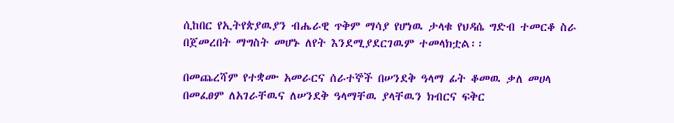ሲከበር የኢትየጵያዉያን ብሔራዊ ጥቅም ማሳያ የሆነዉ ታላቁ የህዳሴ ግድብ ተመርቆ ስራ በጀመረበት ማግስት መሆኑ ለየት እንደሚያደርገዉም ተመላክቷል፡፡

በመጨረሻም የተቋሙ አመራርና ሰራተኞች በሠንደቅ ዓላማ ፊት ቆመዉ ቃለ መሀላ በመፈፀም ለአገራቸዉና ለሠንደቅ ዓላማቸዉ ያላቸዉን ክብርና ፍቅር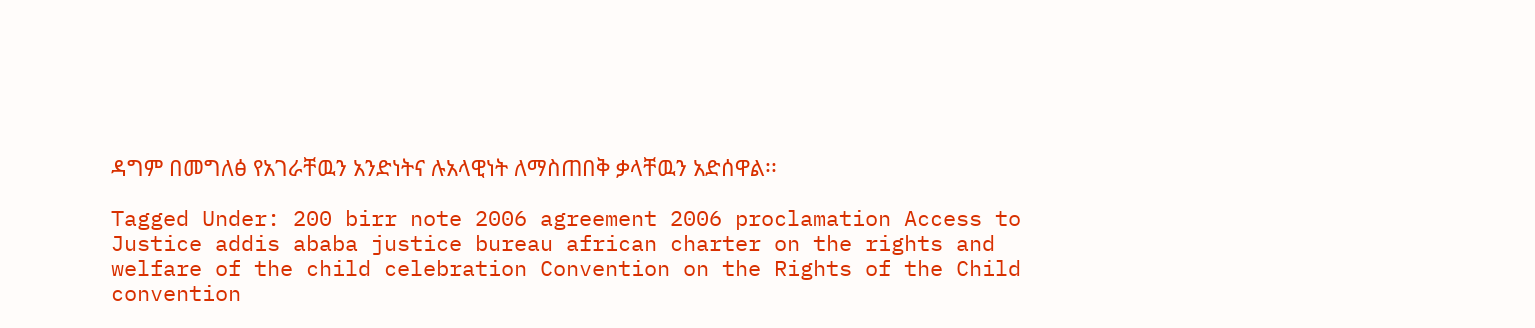ዳግም በመግለፅ የአገራቸዉን አንድነትና ሉአላዊነት ለማስጠበቅ ቃላቸዉን አድሰዋል፡፡

Tagged Under: 200 birr note 2006 agreement 2006 proclamation Access to Justice addis ababa justice bureau african charter on the rights and welfare of the child celebration Convention on the Rights of the Child convention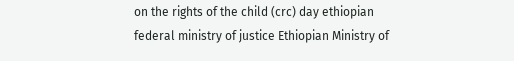on the rights of the child (crc) day ethiopian federal ministry of justice Ethiopian Ministry of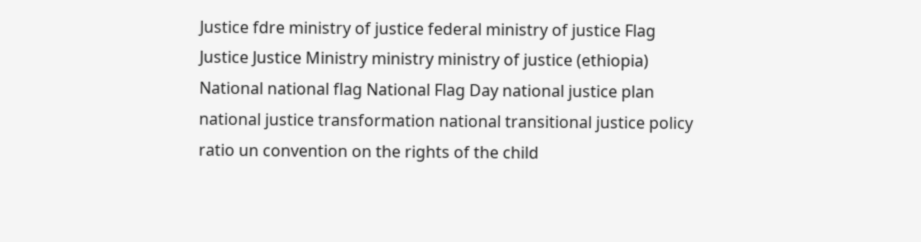Justice fdre ministry of justice federal ministry of justice Flag Justice Justice Ministry ministry ministry of justice (ethiopia) National national flag National Flag Day national justice plan national justice transformation national transitional justice policy ratio un convention on the rights of the child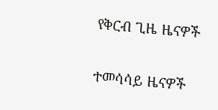የቅርብ ጊዜ ዜናዎች

ተመሳሳይ ዜናዎች